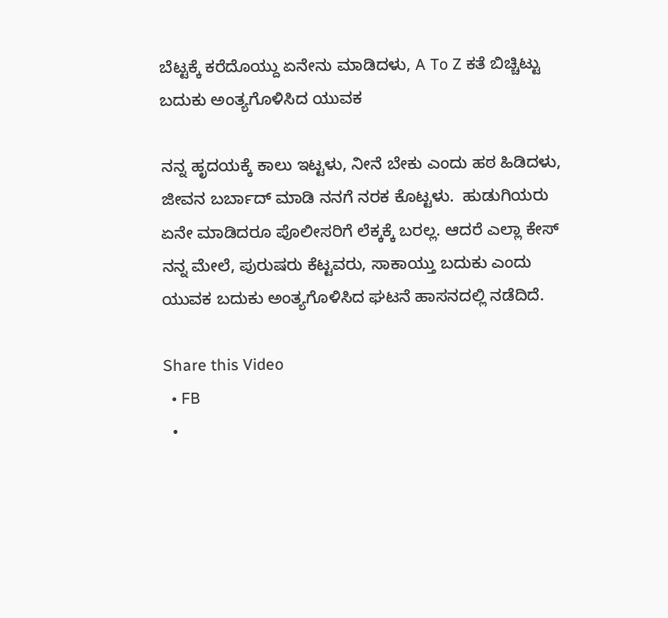ಬೆಟ್ಟಕ್ಕೆ ಕರೆದೊಯ್ದು ಏನೇನು ಮಾಡಿದಳು, A To Z ಕತೆ ಬಿಚ್ಚಿಟ್ಟು ಬದುಕು ಅಂತ್ಯಗೊಳಿಸಿದ ಯುವಕ

ನನ್ನ ಹೃದಯಕ್ಕೆ ಕಾಲು ಇಟ್ಟಳು, ನೀನೆ ಬೇಕು ಎಂದು ಹಠ ಹಿಡಿದಳು, ಜೀವನ ಬರ್ಬಾದ್ ಮಾಡಿ ನನಗೆ ನರಕ ಕೊಟ್ಟಳು.  ಹುಡುಗಿಯರು ಏನೇ ಮಾಡಿದರೂ ಪೊಲೀಸರಿಗೆ ಲೆಕ್ಕಕ್ಕೆ ಬರಲ್ಲ. ಆದರೆ ಎಲ್ಲಾ ಕೇಸ್ ನನ್ನ ಮೇಲೆ, ಪುರುಷರು ಕೆಟ್ಟವರು, ಸಾಕಾಯ್ತು ಬದುಕು ಎಂದು ಯುವಕ ಬದುಕು ಅಂತ್ಯಗೊಳಿಸಿದ ಘಟನೆ ಹಾಸನದಲ್ಲಿ ನಡೆದಿದೆ.

Share this Video
  • FB
  •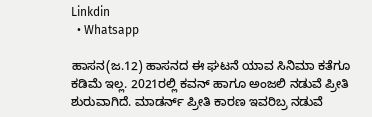Linkdin
  • Whatsapp

ಹಾಸನ(ಜ.12) ಹಾಸನದ ಈ ಘಟನೆ ಯಾವ ಸಿನಿಮಾ ಕತೆಗೂ ಕಡಿಮೆ ಇಲ್ಲ. 2021ರಲ್ಲಿ ಕವನ್ ಹಾಗೂ ಅಂಜಲಿ ನಡುವೆ ಪ್ರೀತಿ ಶುರುವಾಗಿದೆ. ಮಾಡರ್ನ್ ಪ್ರೀತಿ ಕಾರಣ ಇವರಿಬ್ರ ನಡುವೆ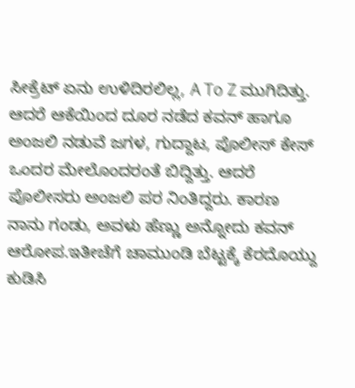ಸೀಕ್ರೆಟ್ ಏನು ಉಳಿದಿರಲಿಲ್ಲ, A To Z ಮುಗಿದಿತ್ತು. ಆದರೆ ಆಕೆಯಿಂದ ದೂರ ನಡೆದ ಕವನ್ ಹಾಗೂ ಅಂಜಲಿ ನಡುವೆ ಜಗಳ, ಗುದ್ದಾಟ, ಪೊಲೀಸ್ ಕೇಸ್ ಒಂದರ ಮೇಲೊಂದರಂತೆ ಬಿದ್ದಿತ್ತು. ಆದರೆ ಪೊಲೀಸರು ಅಂಜಲಿ ಪರ ನಿಂತಿದ್ದರು. ಕಾರಣ ನಾನು ಗಂಡು, ಅವಳು ಹೆಣ್ಣು ಅನ್ನೋದು ಕವನ್ ಆರೋಪ.ಇತೀಚೆಗೆ ಚಾಮುಂಡಿ ಬೆಟ್ಟಕ್ಕೆ ಕೆರದೊಯ್ದು ಕುಡಿಸಿ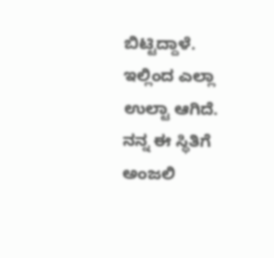ಬಿಟ್ಟಿದ್ದಾಳೆ. ಇಲ್ಲಿಂದ ಎಲ್ಲಾ ಉಲ್ಟಾ ಆಗಿದೆ. ನನ್ನ ಈ ಸ್ಥಿತಿಗೆ ಅಂಜಲಿ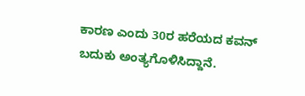ಕಾರಣ ಎಂದು 30ರ ಹರೆಯದ ಕವನ್ ಬದುಕು ಅಂತ್ಯಗೊಳಿಸಿದ್ದಾನೆ.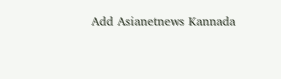Add Asianetnews Kannada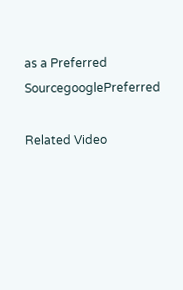as a Preferred SourcegooglePreferred

Related Video